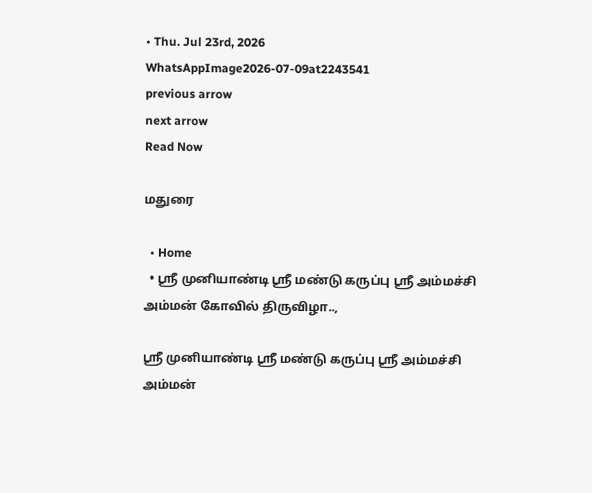• Thu. Jul 23rd, 2026
WhatsAppImage2026-07-09at2243541
previous arrow
next arrow
Read Now

மதுரை

  • Home
  • ஸ்ரீ முனியாண்டி ஸ்ரீ மண்டு கருப்பு ஸ்ரீ அம்மச்சி அம்மன் கோவில் திருவிழா..,

ஸ்ரீ முனியாண்டி ஸ்ரீ மண்டு கருப்பு ஸ்ரீ அம்மச்சி அம்மன்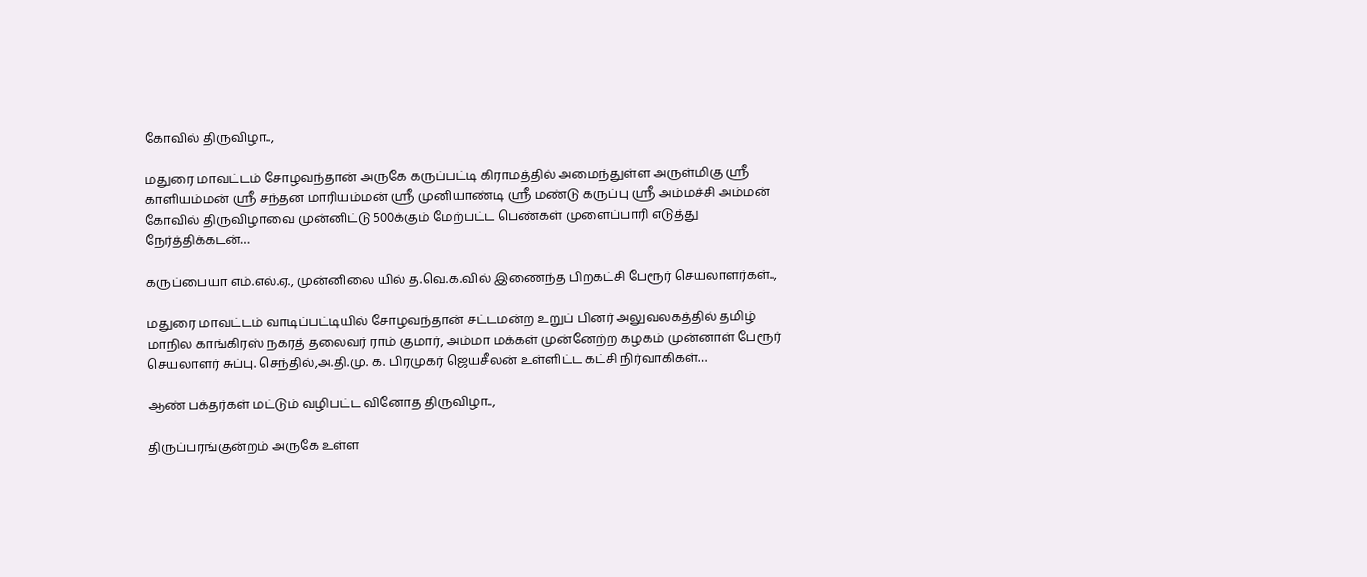கோவில் திருவிழா..,

மதுரை மாவட்டம் சோழவந்தான் அருகே கருப்பட்டி கிராமத்தில் அமைந்துள்ள அருள்மிகு ஸ்ரீ காளியம்மன் ஸ்ரீ சந்தன மாரியம்மன் ஸ்ரீ முனியாண்டி ஸ்ரீ மண்டு கருப்பு ஸ்ரீ அம்மச்சி அம்மன் கோவில் திருவிழாவை முன்னிட்டு 500க்கும் மேற்பட்ட பெண்கள் முளைப்பாரி எடுத்து நேர்த்திக்கடன்…

கருப்பையா எம்.எல்.ஏ., முன்னிலை யில் த.வெ.க.வில் இணைந்த பிறகட்சி பேரூர் செயலாளர்கள்..,

மதுரை மாவட்டம் வாடிப்பட்டியில் சோழவந்தான் சட்டமன்ற உறுப் பினர் அலுவலகத்தில் தமிழ் மாநில காங்கிரஸ் நகரத் தலைவர் ராம் குமார், அம்மா மக்கள் முன்னேற்ற கழகம் முன்னாள் பேரூர் செயலாளர் சுப்பு. செந்தில்,அ.தி.மு. க. பிரமுகர் ஜெயசீலன் உள்ளிட்ட கட்சி நிர்வாகிகள்…

ஆண் பக்தர்கள் மட்டும் வழிபட்ட வினோத திருவிழா..,

திருப்பரங்குன்றம் அருகே உள்ள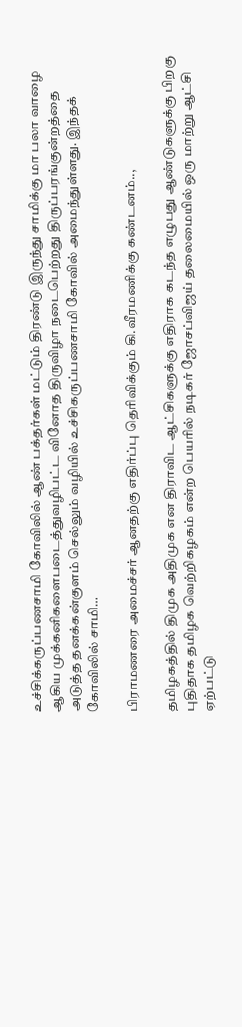உச்சிக்கருப்பணசாமி கோவிலில் ஆண் பக்தர்கள் மட்டும் திரண்டு இருந்து சாமிக்கு மா பலா வாழை ஆகிய முக்கனிகளைபடைத்துவழிபட்ட வினோத திருவிழா நடைபெற்றது திருப்பரங்குன்றத்தை அடுத்த தனக்கன்குளம் செல்லும் வழியில் உச்சிகருப்பணசாமி கோவில் அமைந்துள்ளது. இந்தக் கோவிலில் சாமி…

பிராமணரை அமைச்சர் ஆனதற்கு எதிர்ப்பு தெரிவிக்கும் கி.வீரமணிக்கு கண்டனம்..,

தமிழகத்தில் திமுக அதிமுக என திராவிட ஆட்சிகளுக்கு எதிராக கடந்த எழுபது ஆண்டுகளுக்கு பிறகு புதிதாக தமிழக வெற்றிகழகம் என்ற பெயரில் நடிகர் ஜோசப்விஜய் தலைமையில் ஒரு மாற்று ஆட்சி ஏற்பட்டு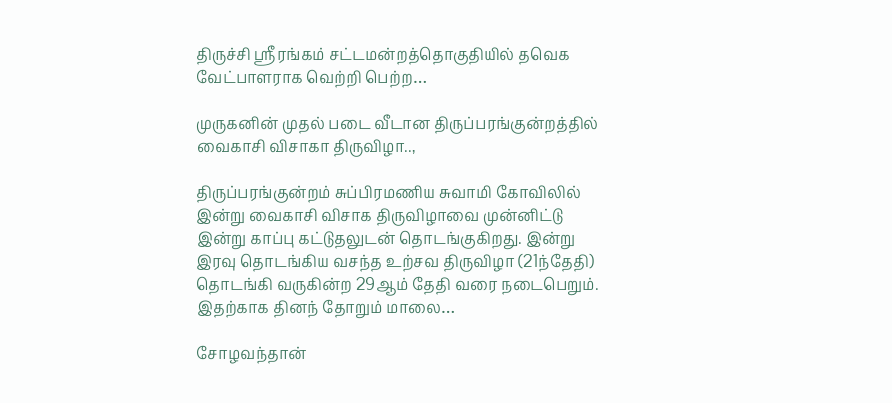திருச்சி ஸ்ரீரங்கம் சட்டமன்றத்தொகுதியில் தவெக வேட்பாளராக வெற்றி பெற்ற…

முருகனின் முதல் படை வீடான திருப்பரங்குன்றத்தில் வைகாசி விசாகா திருவிழா..,

திருப்பரங்குன்றம் சுப்பிரமணிய சுவாமி கோவிலில் இன்று வைகாசி விசாக திருவிழாவை முன்னிட்டு இன்று காப்பு கட்டுதலுடன் தொடங்குகிறது. இன்று இரவு தொடங்கிய வசந்த உற்சவ திருவிழா (21ந்தேதி) தொடங்கி வருகின்ற 29ஆம் தேதி வரை நடைபெறும். இதற்காக தினந் தோறும் மாலை…

சோழவந்தான்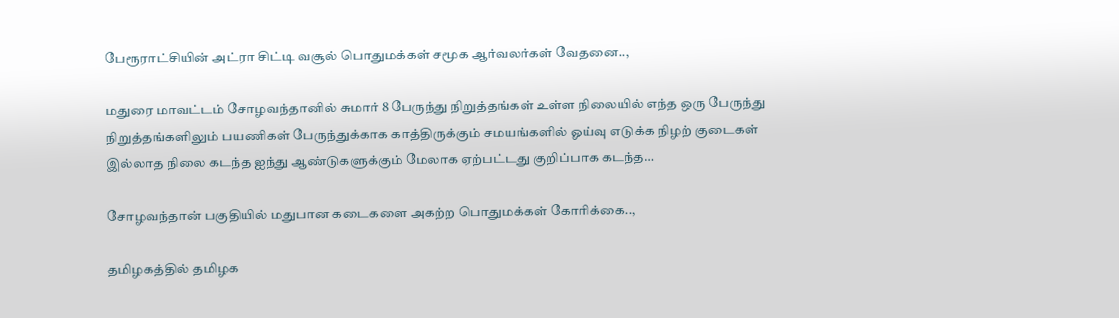பேரூராட்சியின் அட்ரா சிட்டி வசூல் பொதுமக்கள் சமூக ஆர்வலர்கள் வேதனை..,

மதுரை மாவட்டம் சோழவந்தானில் சுமார் 8 பேருந்து நிறுத்தங்கள் உள்ள நிலையில் எந்த ஒரு பேருந்து நிறுத்தங்களிலும் பயணிகள் பேருந்துக்காக காத்திருக்கும் சமயங்களில் ஓய்வு எடுக்க நிழற் குடைகள் இல்லாத நிலை கடந்த ஐந்து ஆண்டுகளுக்கும் மேலாக ஏற்பட்டது குறிப்பாக கடந்த…

சோழவந்தான் பகுதியில் மதுபான கடைகளை அகற்ற பொதுமக்கள் கோரிக்கை..,

தமிழகத்தில் தமிழக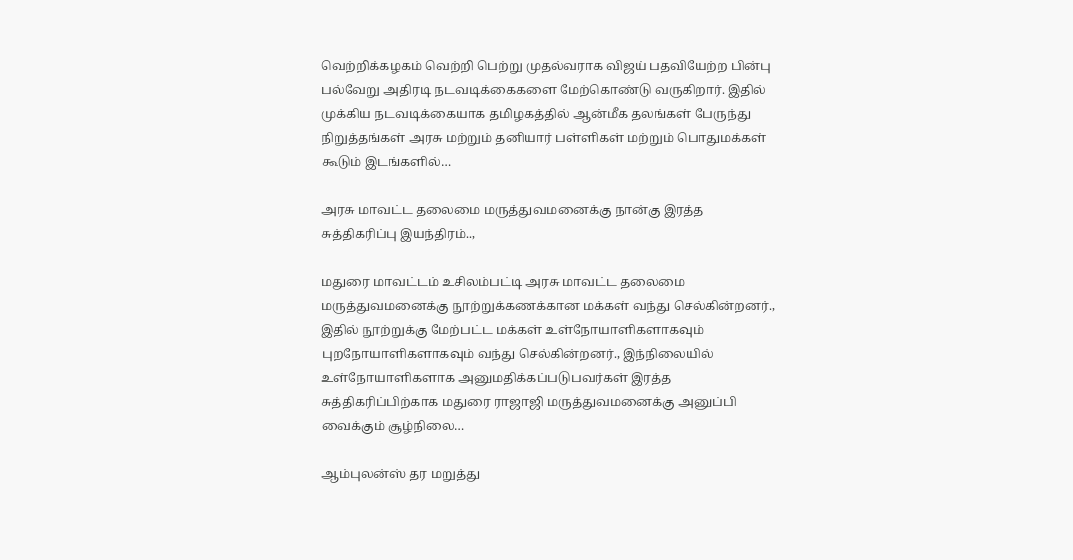வெற்றிக்கழகம் வெற்றி பெற்று முதல்வராக விஜய் பதவியேற்ற பின்பு பல்வேறு அதிரடி நடவடிக்கைகளை மேற்கொண்டு வருகிறார். இதில் முக்கிய நடவடிக்கையாக தமிழகத்தில் ஆன்மீக தலங்கள் பேருந்து நிறுத்தங்கள் அரசு மற்றும் தனியார் பள்ளிகள் மற்றும் பொதுமக்கள் கூடும் இடங்களில்…

அரசு மாவட்ட தலைமை மருத்துவமனைக்கு நான்கு இரத்த சுத்திகரிப்பு இயந்திரம்..,

மதுரை மாவட்டம் உசிலம்பட்டி அரசு மாவட்ட தலைமை மருத்துவமனைக்கு நூற்றுக்கணக்கான மக்கள் வந்து செல்கின்றனர்., இதில் நூற்றுக்கு மேற்பட்ட மக்கள் உள்நோயாளிகளாகவும் புறநோயாளிகளாகவும் வந்து செல்கின்றனர்., இந்நிலையில் உள்நோயாளிகளாக அனுமதிக்கப்படுபவர்கள் இரத்த சுத்திகரிப்பிற்காக மதுரை ராஜாஜி மருத்துவமனைக்கு அனுப்பி வைக்கும் சூழ்நிலை…

ஆம்புலன்ஸ் தர மறுத்து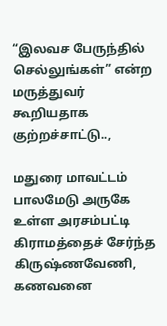“இலவச பேருந்தில் செல்லுங்கள்” என்ற மருத்துவர் கூறியதாக குற்றச்சாட்டு..,

மதுரை மாவட்டம் பாலமேடு அருகே உள்ள அரசம்பட்டி கிராமத்தைச் சேர்ந்த கிருஷ்ணவேணி, கணவனை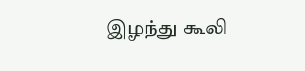இழந்து கூலி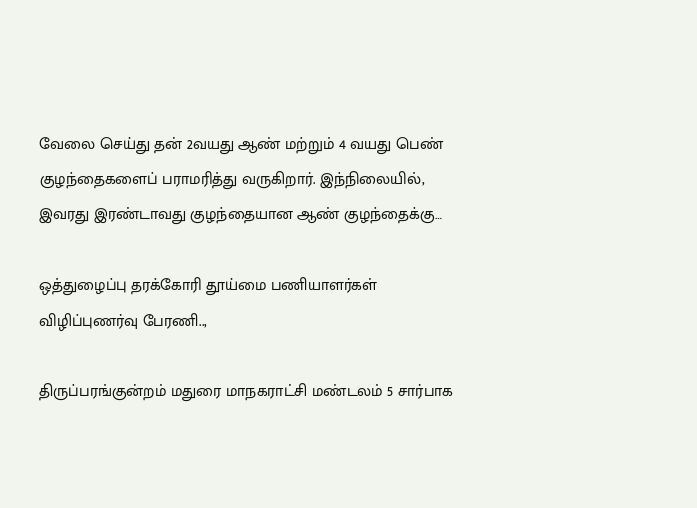வேலை செய்து தன் 2வயது ஆண் மற்றும் 4 வயது பெண் குழந்தைகளைப் பராமரித்து வருகிறார். இந்நிலையில், இவரது இரண்டாவது குழந்தையான ஆண் குழந்தைக்கு…

ஒத்துழைப்பு தரக்கோரி தூய்மை பணியாளர்கள் விழிப்புணர்வு பேரணி..,

திருப்பரங்குன்றம் மதுரை மாநகராட்சி மண்டலம் 5 சார்பாக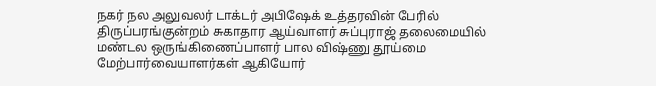நகர் நல அலுவலர் டாக்டர் அபிஷேக் உத்தரவின் பேரில் திருப்பரங்குன்றம் சுகாதார ஆய்வாளர் சுப்புராஜ் தலைமையில் மண்டல ஒருங்கிணைப்பாளர் பால விஷ்ணு தூய்மை மேற்பார்வையாளர்கள் ஆகியோர்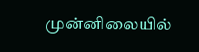முன்னிலையில்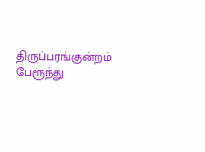திருப்பரங்குன்றம் பேரூந்து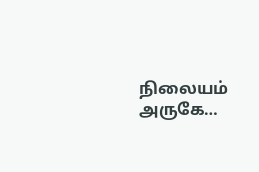நிலையம் அருகே…